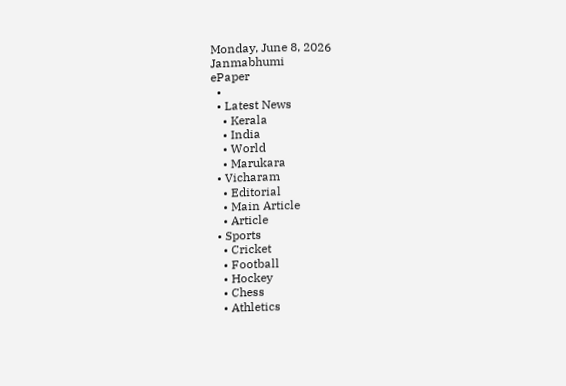Monday, June 8, 2026
Janmabhumi
ePaper
  •
  • Latest News
    • Kerala
    • India
    • World
    • Marukara
  • Vicharam
    • Editorial
    • Main Article
    • Article
  • Sports
    • Cricket
    • Football
    • Hockey
    • Chess
    • Athletics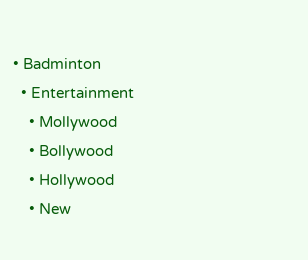• Badminton
  • Entertainment
    • Mollywood
    • Bollywood
    • Hollywood
    • New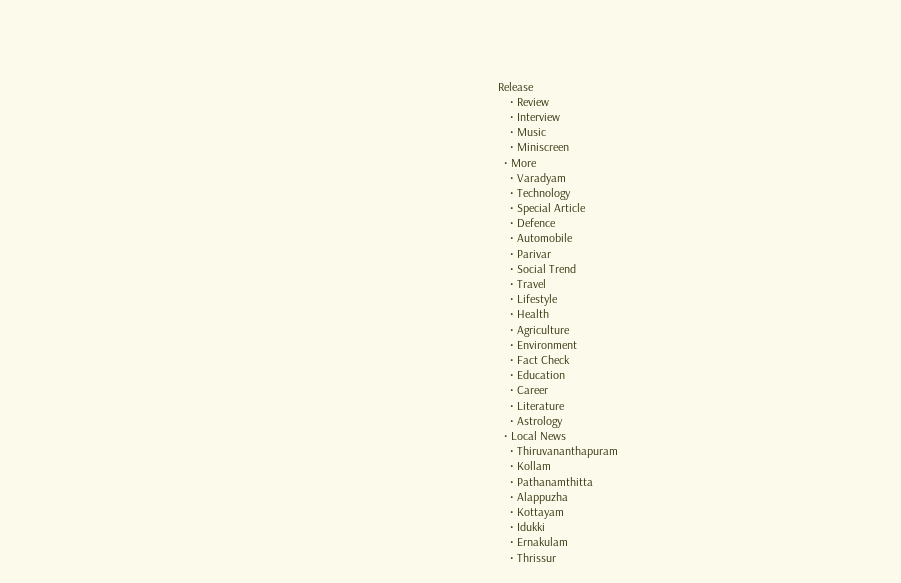Release
    • Review
    • Interview
    • Music
    • Miniscreen
  • More
    • Varadyam
    • Technology
    • Special Article
    • Defence
    • Automobile
    • Parivar
    • Social Trend
    • Travel
    • Lifestyle
    • Health
    • Agriculture
    • Environment
    • Fact Check
    • Education
    • Career
    • Literature
    • Astrology
  • Local News
    • Thiruvananthapuram
    • Kollam
    • Pathanamthitta
    • Alappuzha
    • Kottayam
    • Idukki
    • Ernakulam
    • Thrissur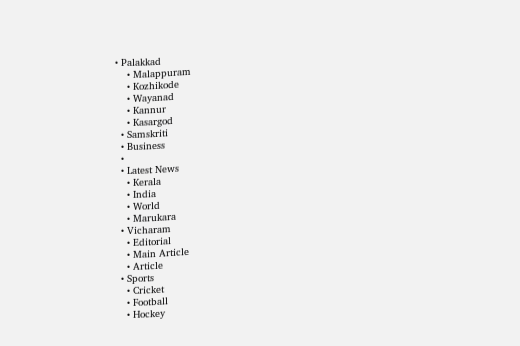• Palakkad
    • Malappuram
    • Kozhikode
    • Wayanad
    • Kannur
    • Kasargod
  • Samskriti
  • Business
  •
  • Latest News
    • Kerala
    • India
    • World
    • Marukara
  • Vicharam
    • Editorial
    • Main Article
    • Article
  • Sports
    • Cricket
    • Football
    • Hockey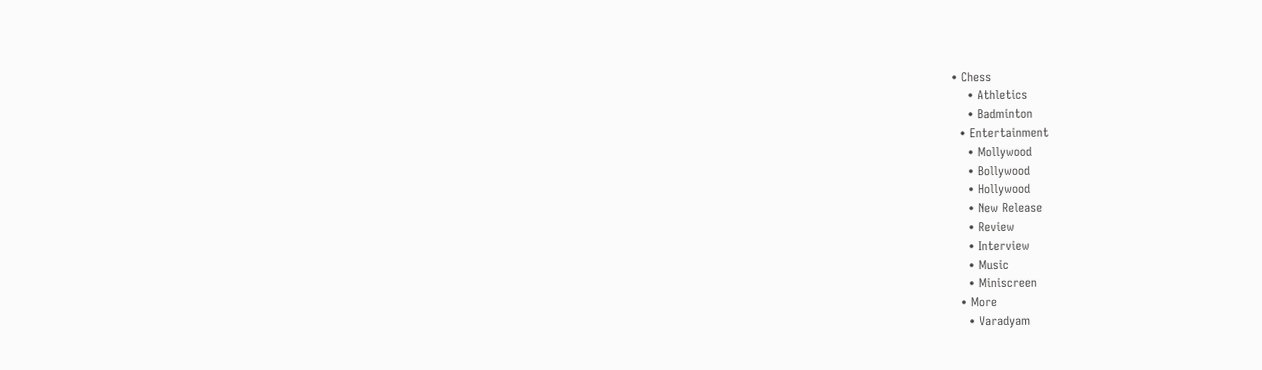• Chess
    • Athletics
    • Badminton
  • Entertainment
    • Mollywood
    • Bollywood
    • Hollywood
    • New Release
    • Review
    • Interview
    • Music
    • Miniscreen
  • More
    • Varadyam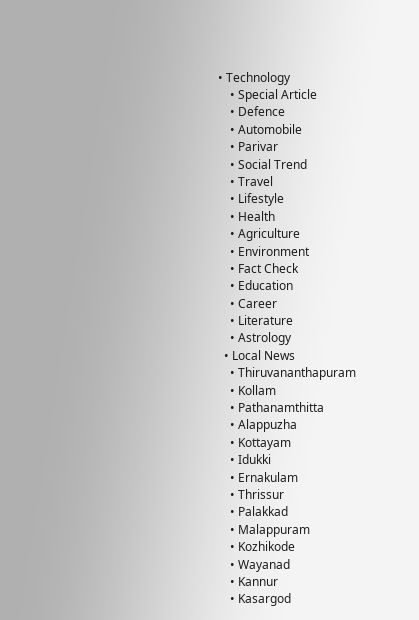• Technology
    • Special Article
    • Defence
    • Automobile
    • Parivar
    • Social Trend
    • Travel
    • Lifestyle
    • Health
    • Agriculture
    • Environment
    • Fact Check
    • Education
    • Career
    • Literature
    • Astrology
  • Local News
    • Thiruvananthapuram
    • Kollam
    • Pathanamthitta
    • Alappuzha
    • Kottayam
    • Idukki
    • Ernakulam
    • Thrissur
    • Palakkad
    • Malappuram
    • Kozhikode
    • Wayanad
    • Kannur
    • Kasargod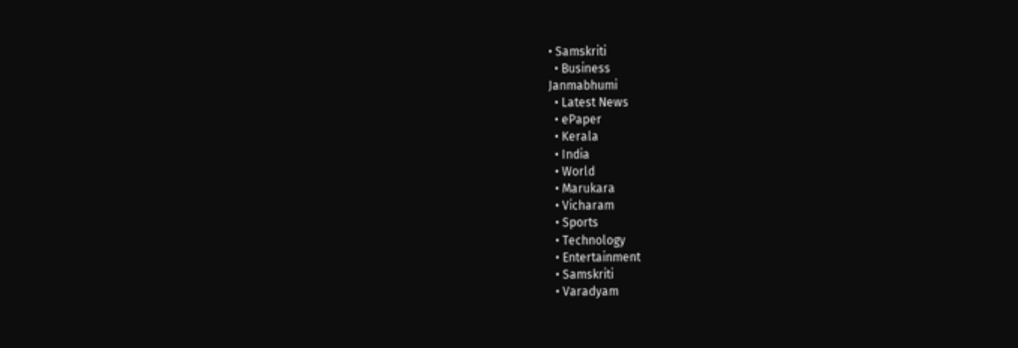• Samskriti
  • Business
Janmabhumi
  • Latest News
  • ePaper
  • Kerala
  • India
  • World
  • Marukara
  • Vicharam
  • Sports
  • Technology
  • Entertainment
  • Samskriti
  • Varadyam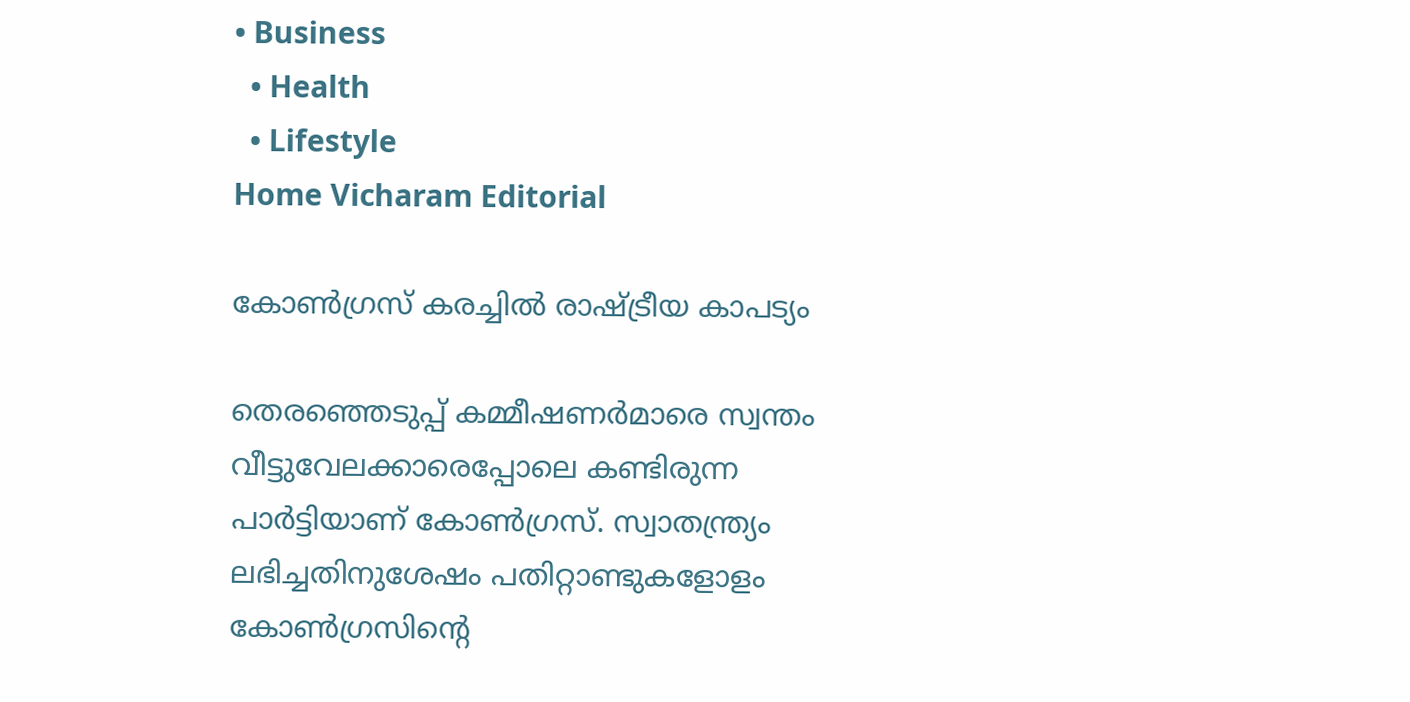• Business
  • Health
  • Lifestyle
Home Vicharam Editorial

കോണ്‍ഗ്രസ് കരച്ചില്‍ രാഷ്‌ട്രീയ കാപട്യം

തെരഞ്ഞെടുപ്പ് കമ്മീഷണര്‍മാരെ സ്വന്തം വീട്ടുവേലക്കാരെപ്പോലെ കണ്ടിരുന്ന പാര്‍ട്ടിയാണ് കോണ്‍ഗ്രസ്. സ്വാതന്ത്ര്യം ലഭിച്ചതിനുശേഷം പതിറ്റാണ്ടുകളോളം കോണ്‍ഗ്രസിന്റെ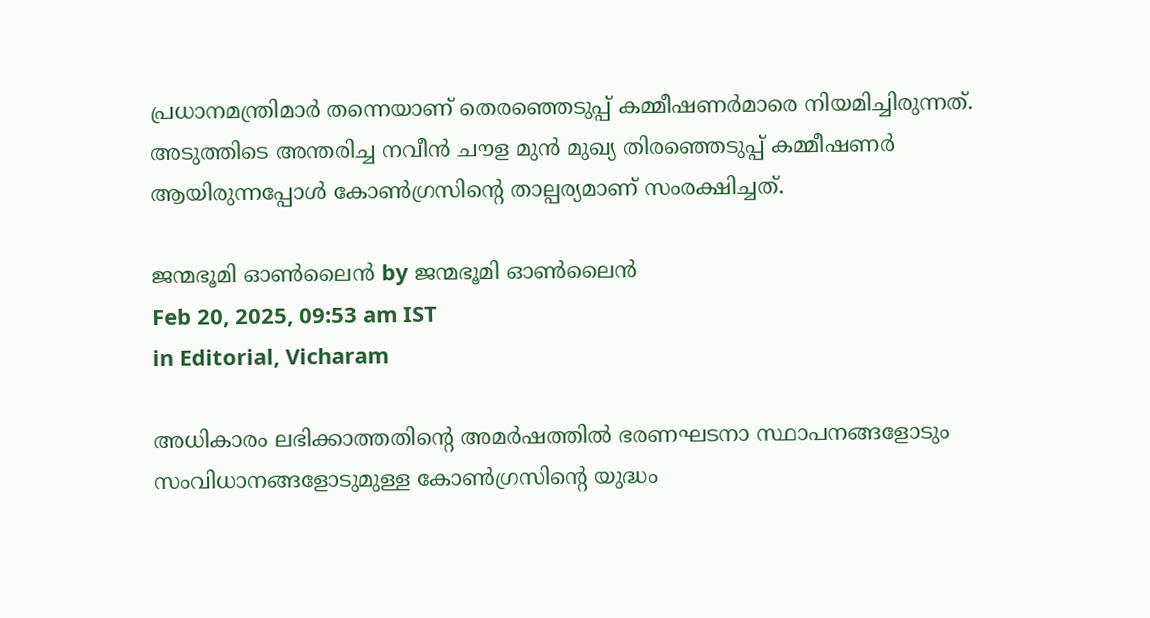പ്രധാനമന്ത്രിമാര്‍ തന്നെയാണ് തെരഞ്ഞെടുപ്പ് കമ്മീഷണര്‍മാരെ നിയമിച്ചിരുന്നത്. അടുത്തിടെ അന്തരിച്ച നവീന്‍ ചൗള മുന്‍ മുഖ്യ തിരഞ്ഞെടുപ്പ് കമ്മീഷണര്‍ ആയിരുന്നപ്പോള്‍ കോണ്‍ഗ്രസിന്റെ താല്പര്യമാണ് സംരക്ഷിച്ചത്.

ജന്മഭൂമി ഓണ്‍ലൈന്‍ by ജന്മഭൂമി ഓണ്‍ലൈന്‍
Feb 20, 2025, 09:53 am IST
in Editorial, Vicharam

അധികാരം ലഭിക്കാത്തതിന്റെ അമര്‍ഷത്തില്‍ ഭരണഘടനാ സ്ഥാപനങ്ങളോടും സംവിധാനങ്ങളോടുമുള്ള കോണ്‍ഗ്രസിന്റെ യുദ്ധം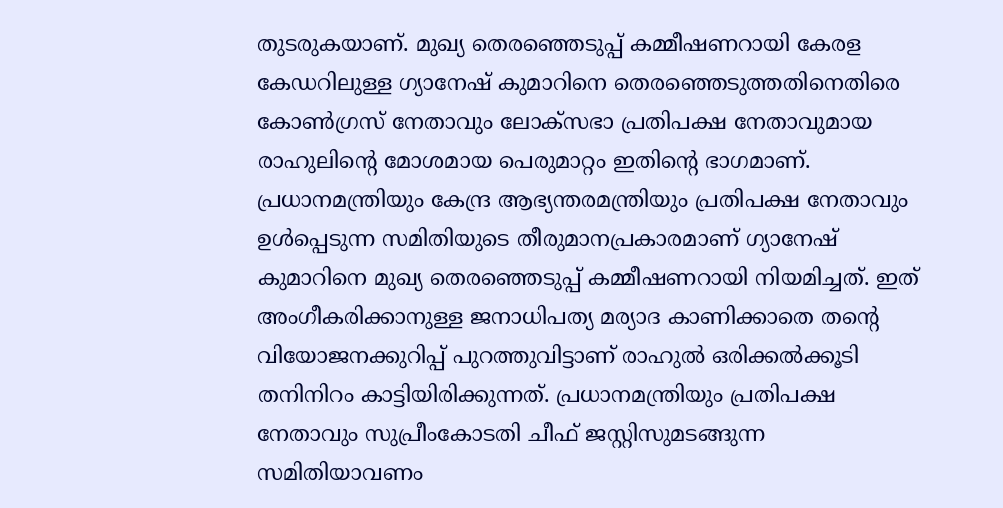തുടരുകയാണ്. മുഖ്യ തെരഞ്ഞെടുപ്പ് കമ്മീഷണറായി കേരള കേഡറിലുള്ള ഗ്യാനേഷ് കുമാറിനെ തെരഞ്ഞെടുത്തതിനെതിരെ കോണ്‍ഗ്രസ് നേതാവും ലോക്‌സഭാ പ്രതിപക്ഷ നേതാവുമായ രാഹുലിന്റെ മോശമായ പെരുമാറ്റം ഇതിന്റെ ഭാഗമാണ്. പ്രധാനമന്ത്രിയും കേന്ദ്ര ആഭ്യന്തരമന്ത്രിയും പ്രതിപക്ഷ നേതാവും ഉള്‍പ്പെടുന്ന സമിതിയുടെ തീരുമാനപ്രകാരമാണ് ഗ്യാനേഷ് കുമാറിനെ മുഖ്യ തെരഞ്ഞെടുപ്പ് കമ്മീഷണറായി നിയമിച്ചത്. ഇത് അംഗീകരിക്കാനുള്ള ജനാധിപത്യ മര്യാദ കാണിക്കാതെ തന്റെ വിയോജനക്കുറിപ്പ് പുറത്തുവിട്ടാണ് രാഹുല്‍ ഒരിക്കല്‍ക്കൂടി തനിനിറം കാട്ടിയിരിക്കുന്നത്. പ്രധാനമന്ത്രിയും പ്രതിപക്ഷ നേതാവും സുപ്രീംകോടതി ചീഫ് ജസ്റ്റിസുമടങ്ങുന്ന സമിതിയാവണം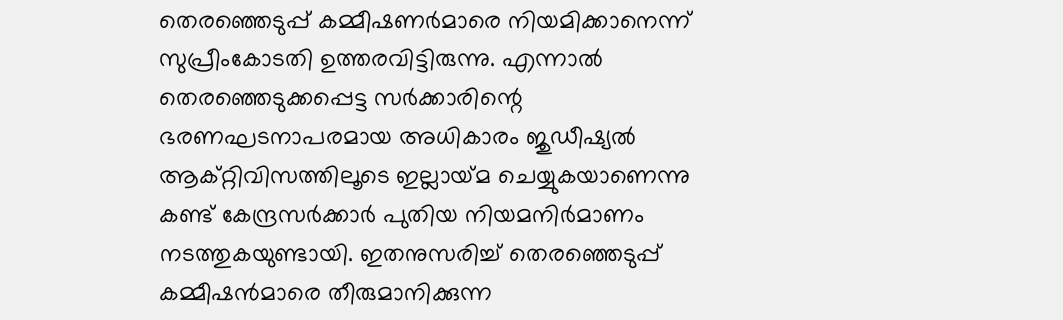തെരഞ്ഞെടുപ്പ് കമ്മീഷണര്‍മാരെ നിയമിക്കാനെന്ന് സുപ്രീംകോടതി ഉത്തരവിട്ടിരുന്നു. എന്നാല്‍ തെരഞ്ഞെടുക്കപ്പെട്ട സര്‍ക്കാരിന്റെ ഭരണഘടനാപരമായ അധികാരം ജുഡീഷ്യല്‍ ആക്റ്റിവിസത്തിലൂടെ ഇല്ലായ്‌മ ചെയ്യുകയാണെന്നു കണ്ട് കേന്ദ്രസര്‍ക്കാര്‍ പുതിയ നിയമനിര്‍മാണം നടത്തുകയുണ്ടായി. ഇതനുസരിച്ച് തെരഞ്ഞെടുപ്പ് കമ്മീഷന്‍മാരെ തീരുമാനിക്കുന്ന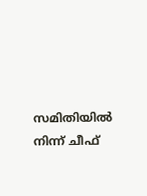സമിതിയില്‍ നിന്ന് ചീഫ്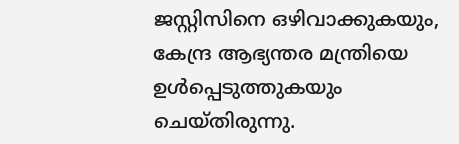ജസ്റ്റിസിനെ ഒഴിവാക്കുകയും, കേന്ദ്ര ആഭ്യന്തര മന്ത്രിയെ ഉള്‍പ്പെടുത്തുകയും ചെയ്തിരുന്നു.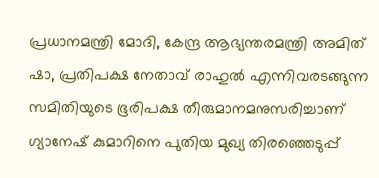പ്രധാനമന്ത്രി മോദി, കേന്ദ്ര ആഭ്യന്തരമന്ത്രി അമിത് ഷാ, പ്രതിപക്ഷ നേതാവ് രാഹുല്‍ എന്നിവരടങ്ങുന്ന സമിതിയുടെ ഭൂരിപക്ഷ തീരുമാനമനുസരിച്ചാണ് ഗ്യാനേഷ് കുമാറിനെ പുതിയ മുഖ്യ തിരഞ്ഞെടുപ്പ്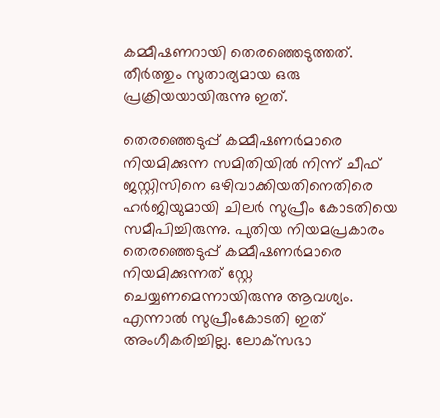കമ്മീഷണറായി തെരഞ്ഞെടുത്തത്. തീര്‍ത്തും സുതാര്യമായ ഒരു പ്രക്രിയയായിരുന്നു ഇത്.

തെരഞ്ഞെടുപ്പ് കമ്മീഷണര്‍മാരെ നിയമിക്കുന്ന സമിതിയില്‍ നിന്ന് ചീഫ് ജസ്റ്റിസിനെ ഒഴിവാക്കിയതിനെതിരെ ഹര്‍ജിയുമായി ചിലര്‍ സുപ്രീം കോടതിയെ സമീപിച്ചിരുന്നു. പുതിയ നിയമപ്രകാരം തെരഞ്ഞെടുപ്പ് കമ്മീഷണര്‍മാരെ നിയമിക്കുന്നത് സ്റ്റേ ചെയ്യണമെന്നായിരുന്നു ആവശ്യം. എന്നാല്‍ സുപ്രീംകോടതി ഇത് അംഗീകരിച്ചില്ല. ലോക്‌സഭാ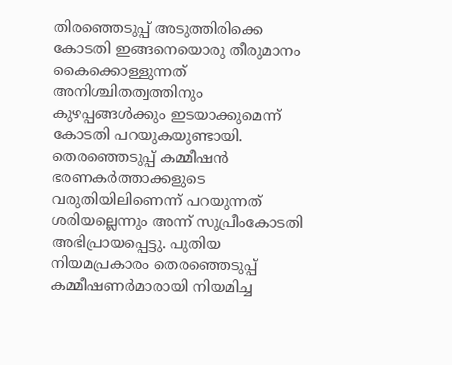തിരഞ്ഞെടുപ്പ് അടുത്തിരിക്കെ കോടതി ഇങ്ങനെയൊരു തീരുമാനം കൈക്കൊള്ളുന്നത് അനിശ്ചിതത്വത്തിനും കുഴപ്പങ്ങള്‍ക്കും ഇടയാക്കുമെന്ന് കോടതി പറയുകയുണ്ടായി. തെരഞ്ഞെടുപ്പ് കമ്മീഷന്‍ ഭരണകര്‍ത്താക്കളുടെ വരുതിയിലിണെന്ന് പറയുന്നത് ശരിയല്ലെന്നും അന്ന് സുപ്രീംകോടതി അഭിപ്രായപ്പെട്ടു. പുതിയ നിയമപ്രകാരം തെരഞ്ഞെടുപ്പ് കമ്മീഷണര്‍മാരായി നിയമിച്ച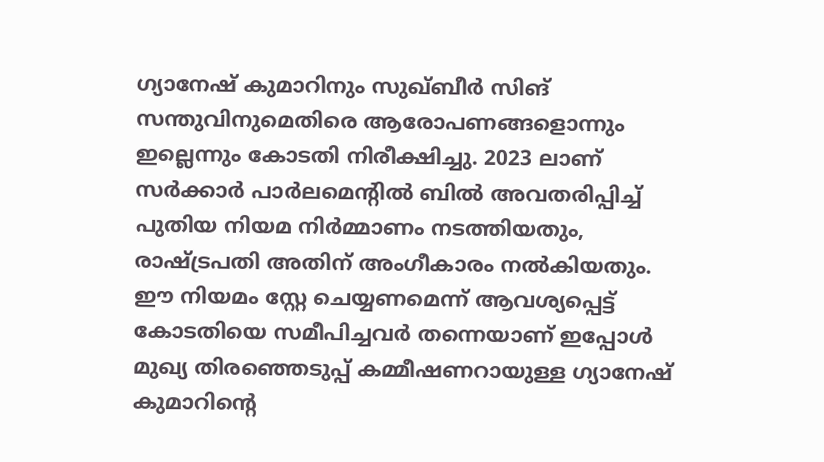ഗ്യാനേഷ് കുമാറിനും സുഖ്ബീര്‍ സിങ് സന്തുവിനുമെതിരെ ആരോപണങ്ങളൊന്നും ഇല്ലെന്നും കോടതി നിരീക്ഷിച്ചു. 2023 ലാണ് സര്‍ക്കാര്‍ പാര്‍ലമെന്റില്‍ ബില്‍ അവതരിപ്പിച്ച് പുതിയ നിയമ നിര്‍മ്മാണം നടത്തിയതും, രാഷ്‌ട്രപതി അതിന് അംഗീകാരം നല്‍കിയതും. ഈ നിയമം സ്റ്റേ ചെയ്യണമെന്ന് ആവശ്യപ്പെട്ട് കോടതിയെ സമീപിച്ചവര്‍ തന്നെയാണ് ഇപ്പോള്‍ മുഖ്യ തിരഞ്ഞെടുപ്പ് കമ്മീഷണറായുള്ള ഗ്യാനേഷ് കുമാറിന്റെ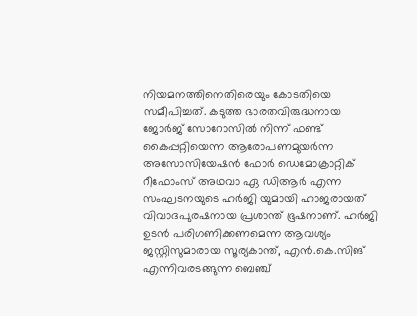നിയമനത്തിനെതിരെയും കോടതിയെ സമീപിച്ചത്. കടുത്ത ഭാരതവിരുദ്ധനായ ജോര്‍ജ് സോറോസില്‍ നിന്ന് ഫണ്ട് കൈപ്പറ്റിയെന്ന ആരോപണമുയര്‍ന്ന അസോസിയേഷന്‍ ഫോര്‍ ഡെമോക്രാറ്റിക് റീഫോംസ് അഥവാ ഏ ഡിആര്‍ എന്ന സംഘടനയുടെ ഹര്‍ജി യുമായി ഹാജരായത് വിവാദപുരഷനായ പ്രശാന്ത് ഭൂഷനാണ്. ഹര്‍ജി ഉടന്‍ പരിഗണിക്കണമെന്ന ആവശ്യം ജസ്റ്റിസുമാരായ സൂര്യകാന്ത്, എന്‍.കെ.സിങ് എന്നിവരടങ്ങുന്ന ബെഞ്ച്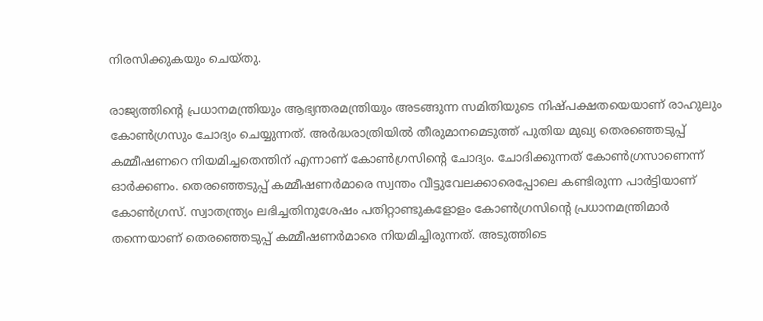നിരസിക്കുകയും ചെയ്തു.

രാജ്യത്തിന്റെ പ്രധാനമന്ത്രിയും ആഭ്യന്തരമന്ത്രിയും അടങ്ങുന്ന സമിതിയുടെ നിഷ്പക്ഷതയെയാണ് രാഹുലും കോണ്‍ഗ്രസും ചോദ്യം ചെയ്യുന്നത്. അര്‍ദ്ധരാത്രിയില്‍ തീരുമാനമെടുത്ത് പുതിയ മുഖ്യ തെരഞ്ഞെടുപ്പ് കമ്മീഷണറെ നിയമിച്ചതെന്തിന് എന്നാണ് കോണ്‍ഗ്രസിന്റെ ചോദ്യം. ചോദിക്കുന്നത് കോണ്‍ഗ്രസാണെന്ന് ഓര്‍ക്കണം. തെരഞ്ഞെടുപ്പ് കമ്മീഷണര്‍മാരെ സ്വന്തം വീട്ടുവേലക്കാരെപ്പോലെ കണ്ടിരുന്ന പാര്‍ട്ടിയാണ് കോണ്‍ഗ്രസ്. സ്വാതന്ത്ര്യം ലഭിച്ചതിനുശേഷം പതിറ്റാണ്ടുകളോളം കോണ്‍ഗ്രസിന്റെ പ്രധാനമന്ത്രിമാര്‍ തന്നെയാണ് തെരഞ്ഞെടുപ്പ് കമ്മീഷണര്‍മാരെ നിയമിച്ചിരുന്നത്. അടുത്തിടെ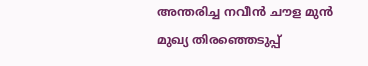അന്തരിച്ച നവീന്‍ ചൗള മുന്‍ മുഖ്യ തിരഞ്ഞെടുപ്പ്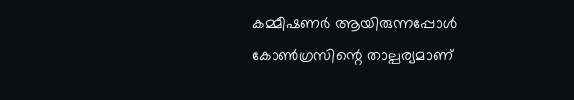കമ്മീഷണര്‍ ആയിരുന്നപ്പോള്‍ കോണ്‍ഗ്രസിന്റെ താല്പര്യമാണ്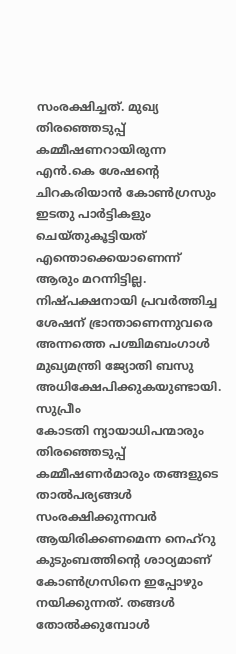സംരക്ഷിച്ചത്. മുഖ്യ തിരഞ്ഞെടുപ്പ് കമ്മീഷണറായിരുന്ന എന്‍.കെ ശേഷന്റെ ചിറകരിയാന്‍ കോണ്‍ഗ്രസും ഇടതു പാര്‍ട്ടികളും ചെയ്തുകൂട്ടിയത് എന്തൊക്കെയാണെന്ന് ആരും മറന്നിട്ടില്ല. നിഷ്പക്ഷനായി പ്രവര്‍ത്തിച്ച ശേഷന് ഭ്രാന്താണെന്നുവരെ അന്നത്തെ പശ്ചിമബംഗാള്‍ മുഖ്യമന്ത്രി ജ്യോതി ബസു അധിക്ഷേപിക്കുകയുണ്ടായി. സുപ്രീം
കോടതി ന്യായാധിപന്മാരും തിരഞ്ഞെടുപ്പ് കമ്മീഷണര്‍മാരും തങ്ങളുടെ താല്‍പര്യങ്ങള്‍ സംരക്ഷിക്കുന്നവര്‍ ആയിരിക്കണമെന്ന നെഹ്‌റു കുടുംബത്തിന്റെ ശാഠ്യമാണ് കോണ്‍ഗ്രസിനെ ഇപ്പോഴും നയിക്കുന്നത്. തങ്ങള്‍ തോല്‍ക്കുമ്പോള്‍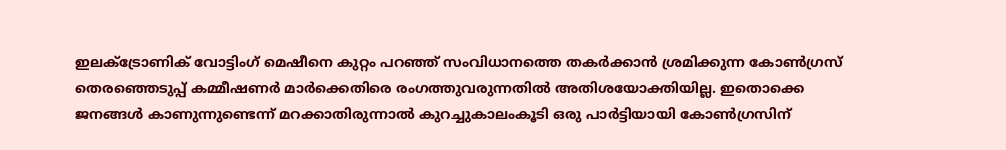ഇലക്ട്രോണിക് വോട്ടിംഗ് മെഷീനെ കുറ്റം പറഞ്ഞ് സംവിധാനത്തെ തകര്‍ക്കാന്‍ ശ്രമിക്കുന്ന കോണ്‍ഗ്രസ് തെരഞ്ഞെടുപ്പ് കമ്മീഷണര്‍ മാര്‍ക്കെതിരെ രംഗത്തുവരുന്നതില്‍ അതിശയോക്തിയില്ല. ഇതൊക്കെ ജനങ്ങള്‍ കാണുന്നുണ്ടെന്ന് മറക്കാതിരുന്നാല്‍ കുറച്ചുകാലംകൂടി ഒരു പാര്‍ട്ടിയായി കോണ്‍ഗ്രസിന്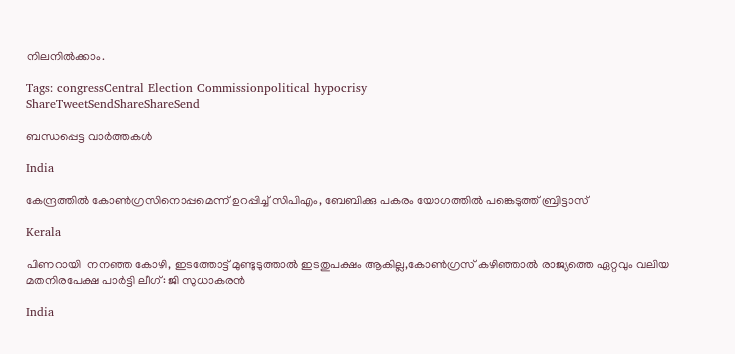നിലനില്‍ക്കാം.

Tags: congressCentral Election Commissionpolitical hypocrisy
ShareTweetSendShareShareSend

ബന്ധപ്പെട്ട വാര്‍ത്തകള്‍

India

കേന്ദ്രത്തില്‍ കോണ്‍ഗ്രസിനൊപ്പമെന്ന് ഉറപ്പിച്ച് സിപിഎം, ബേബിക്കു പകരം യോഗത്തില്‍ പങ്കെടുത്ത് ബ്രിട്ടാസ്

Kerala

പിണറായി  നനഞ്ഞ കോഴി, ഇടത്തോട്ട് മുണ്ടുടുത്താല്‍ ഇടതുപക്ഷം ആകില്ല,കോണ്‍ഗ്രസ് കഴിഞ്ഞാല്‍ രാജ്യത്തെ ഏറ്റവും വലിയ മതനിരപേക്ഷ പാര്‍ട്ടി ലീഗ്: ജി സുധാകരന്‍

India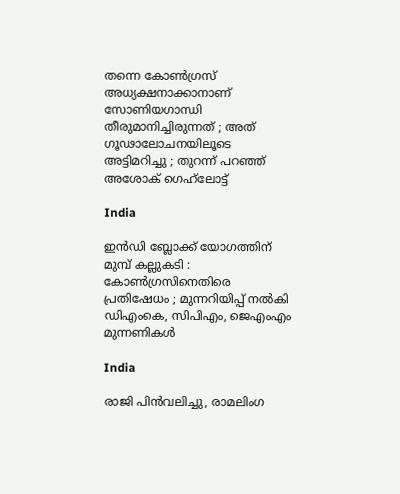തന്നെ കോൺഗ്രസ് അധ്യക്ഷനാക്കാനാണ് സോണിയഗാന്ധി തീരുമാനിച്ചിരുന്നത് ; അത് ഗൂഢാലോചനയിലൂടെ അട്ടിമറിച്ചു ; തുറന്ന് പറഞ്ഞ് അശോക് ഗെഹ്‌ലോട്ട്

India

ഇൻഡി ബ്ലോക്ക് യോഗത്തിന് മുമ്പ് കല്ലുകടി : കോൺഗ്രസിനെതിരെ പ്രതിഷേധം ; മുന്നറിയിപ്പ് നൽകി  ഡിഎംകെ, സിപിഎം, ജെഎംഎം മുന്നണികൾ

India

രാജി പിന്‍വലിച്ചു, രാമലിംഗ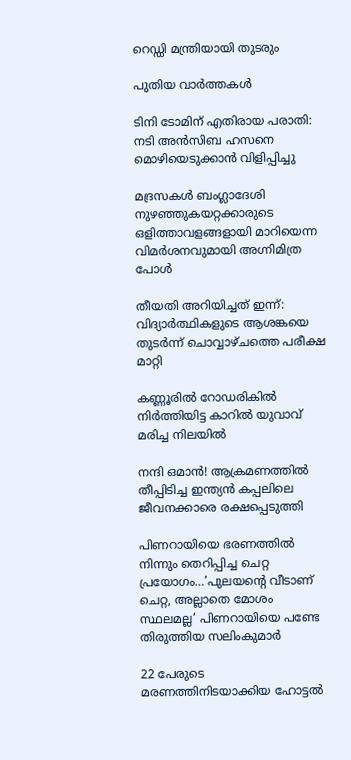റെഡ്ഡി മന്ത്രിയായി തുടരും

പുതിയ വാര്‍ത്തകള്‍

ടിനി ടോമിന് എതിരായ പരാതി: നടി അന്‍സിബ ഹസനെ മൊഴിയെടുക്കാന്‍ വിളിപ്പിച്ചു

മദ്രസകള്‍ ബംഗ്ലാദേശി നുഴഞ്ഞുകയറ്റക്കാരുടെ ഒളിത്താവളങ്ങളായി മാറിയെന്ന വിമര്‍ശനവുമായി അഗ്നിമിത്ര പോള്‍

തീയതി അറിയിച്ചത് ഇന്ന്: വിദ്യാര്‍ത്ഥികളുടെ ആശങ്കയെ തുടര്‍ന്ന് ചൊവ്വാഴ്ചത്തെ പരീക്ഷ മാറ്റി

കണ്ണൂരില്‍ റോഡരികില്‍ നിര്‍ത്തിയിട്ട കാറില്‍ യുവാവ് മരിച്ച നിലയില്‍

നന്ദി ഒമാന്‍! ആക്രമണത്തില്‍ തീപ്പിടിച്ച ഇന്ത്യന്‍ കപ്പലിലെ ജീവനക്കാരെ രക്ഷപ്പെടുത്തി

പിണറായിയെ ഭരണത്തില്‍ നിന്നും തെറിപ്പിച്ച ചെറ്റ പ്രയോഗം…’പുലയന്റെ വീടാണ് ചെറ്റ, അല്ലാതെ മോശം സ്ഥലമല്ല’ പിണറായിയെ പണ്ടേ തിരുത്തിയ സലിംകുമാര്‍

22 പേരുടെ മരണത്തിനിടയാക്കിയ ഹോട്ടല്‍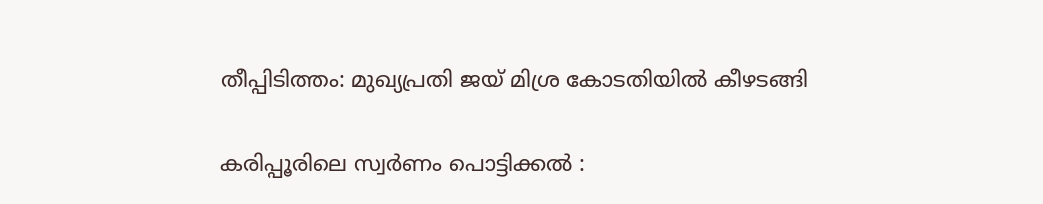തീപ്പിടിത്തം: മുഖ്യപ്രതി ജയ് മിശ്ര കോടതിയില്‍ കീഴടങ്ങി

കരിപ്പൂരിലെ സ്വര്‍ണം പൊട്ടിക്കല്‍ :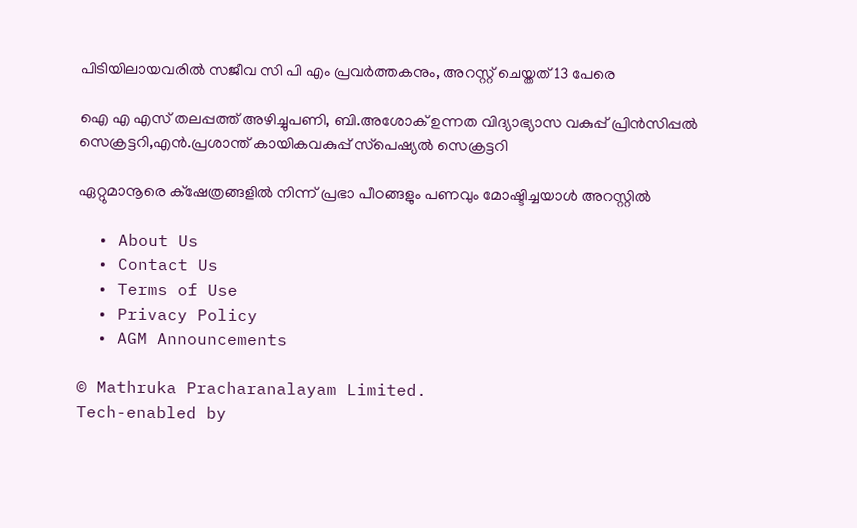പിടിയിലായവരില്‍ സജീവ സി പി എം പ്രവര്‍ത്തകനും, അറസ്റ്റ് ചെയ്തത് 13 പേരെ

ഐ എ എസ് തലപ്പത്ത് അഴിച്ചുപണി, ബി.അശോക് ഉന്നത വിദ്യാഭ്യാസ വകുപ്പ് പ്രിന്‍സിപ്പല്‍ സെക്രട്ടറി,എന്‍.പ്രശാന്ത് കായികവകുപ്പ് സ്‌പെഷ്യല്‍ സെക്രട്ടറി

ഏറ്റുമാനൂരെ ക്‌ഷേത്രങ്ങളില്‍ നിന്ന് പ്രഭാ പീഠങ്ങളും പണവും മോഷ്ടിച്ചയാള്‍ അറസ്റ്റില്‍

  • About Us
  • Contact Us
  • Terms of Use
  • Privacy Policy
  • AGM Announcements

© Mathruka Pracharanalayam Limited.
Tech-enabled by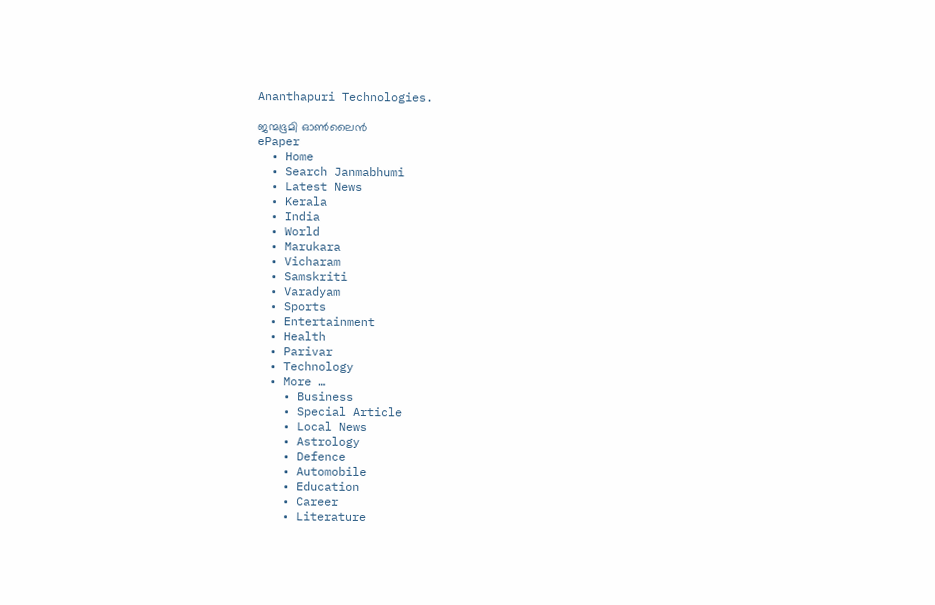Ananthapuri Technologies.

ജന്മഭൂമി ഓണ്‍ലൈന്‍
ePaper
  • Home
  • Search Janmabhumi
  • Latest News
  • Kerala
  • India
  • World
  • Marukara
  • Vicharam
  • Samskriti
  • Varadyam
  • Sports
  • Entertainment
  • Health
  • Parivar
  • Technology
  • More …
    • Business
    • Special Article
    • Local News
    • Astrology
    • Defence
    • Automobile
    • Education
    • Career
    • Literature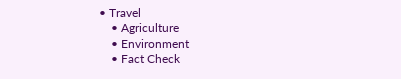• Travel
    • Agriculture
    • Environment
    • Fact Check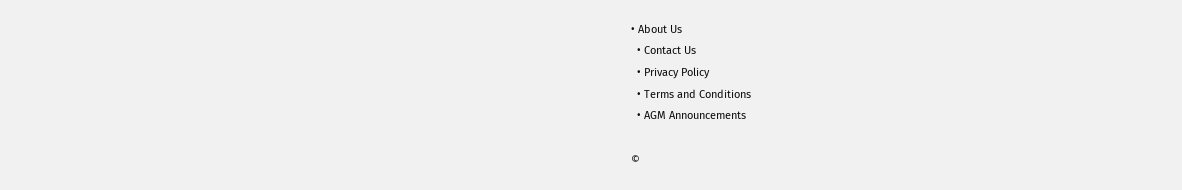• About Us
  • Contact Us
  • Privacy Policy
  • Terms and Conditions
  • AGM Announcements

©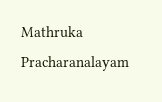Mathruka Pracharanalayam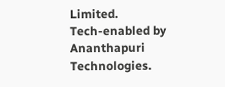Limited.
Tech-enabled by Ananthapuri Technologies.